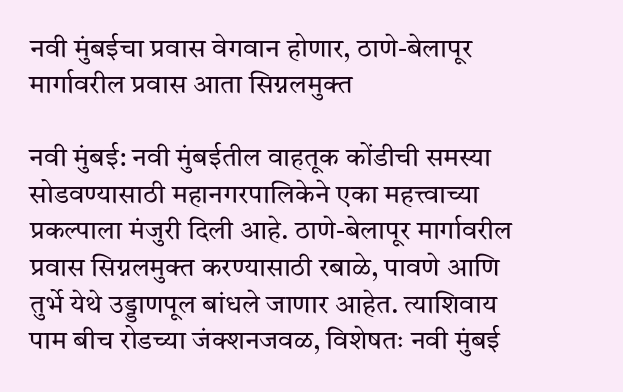नवी मुंबईचा प्रवास वेगवान होणार, ठाणे-बेलापूर मार्गावरील प्रवास आता सिग्नलमुक्त

नवी मुंबई: नवी मुंबईतील वाहतूक कोंडीची समस्या सोडवण्यासाठी महानगरपालिकेने एका महत्त्वाच्या प्रकल्पाला मंजुरी दिली आहे. ठाणे-बेलापूर मार्गावरील प्रवास सिग्नलमुक्त करण्यासाठी रबाळे, पावणे आणि तुर्भे येथे उड्डाणपूल बांधले जाणार आहेत. त्याशिवाय पाम बीच रोडच्या जंक्शनजवळ, विशेषतः नवी मुंबई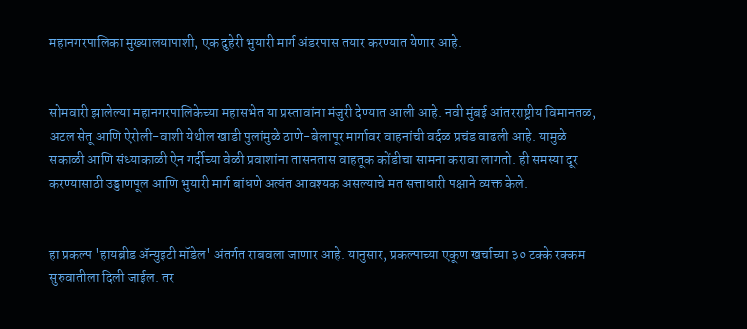महानगरपालिका मुख्यालयापाशी, एक दुहेरी भुयारी मार्ग अंडरपास तयार करण्यात येणार आहे.


सोमवारी झालेल्या महानगरपालिकेच्या महासभेत या प्रस्तावांना मंजुरी देण्यात आली आहे. नवी मुंबई आंतरराष्ट्रीय विमानतळ, अटल सेतू आणि ऐरोली-वाशी येथील खाडी पुलांमुळे ठाणे-बेलापूर मार्गावर वाहनांची वर्दळ प्रचंड वाढली आहे. यामुळे सकाळी आणि संध्याकाळी ऐन गर्दीच्या वेळी प्रवाशांना तासनतास वाहतूक कोंडीचा सामना करावा लागतो. ही समस्या दूर करण्यासाठी उड्डाणपूल आणि भुयारी मार्ग बांधणे अत्यंत आवश्यक असल्याचे मत सत्ताधारी पक्षाने व्यक्त केले.


हा प्रकल्प 'हायब्रीड ॲन्युइटी मॉडेल' अंतर्गत राबवला जाणार आहे. यानुसार, प्रकल्पाच्या एकूण खर्चाच्या ३० टक्के रक्कम सुरुवातीला दिली जाईल. तर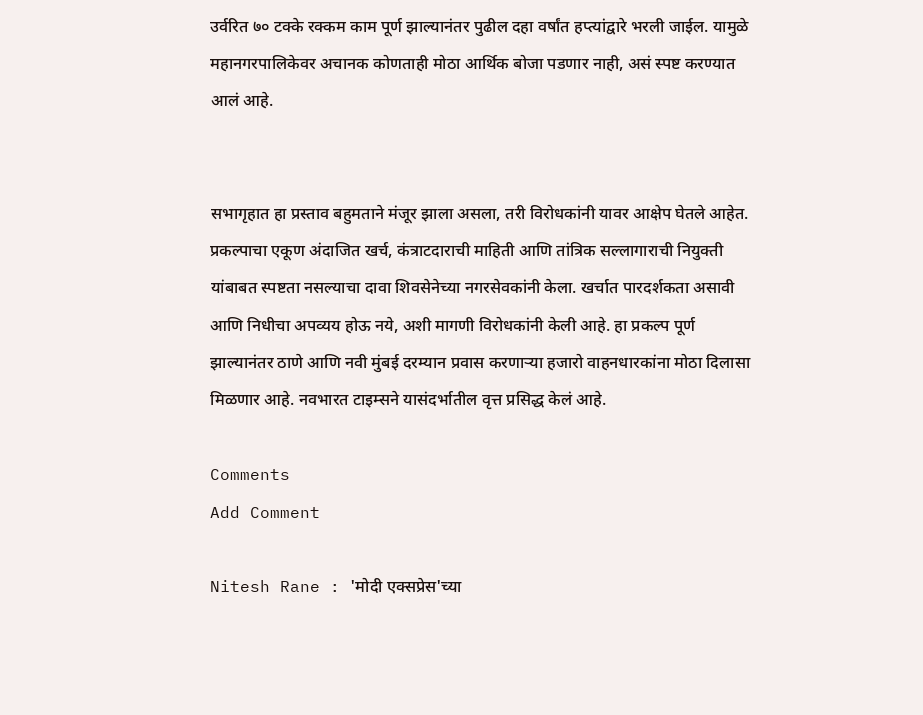उर्वरित ७० टक्के रक्कम काम पूर्ण झाल्यानंतर पुढील दहा वर्षांत हप्त्यांद्वारे भरली जाईल. यामुळे महानगरपालिकेवर अचानक कोणताही मोठा आर्थिक बोजा पडणार नाही, असं स्पष्ट करण्यात आलं आहे.


सभागृहात हा प्रस्ताव बहुमताने मंजूर झाला असला, तरी विरोधकांनी यावर आक्षेप घेतले आहेत. प्रकल्पाचा एकूण अंदाजित खर्च, कंत्राटदाराची माहिती आणि तांत्रिक सल्लागाराची नियुक्ती यांबाबत स्पष्टता नसल्याचा दावा शिवसेनेच्या नगरसेवकांनी केला. खर्चात पारदर्शकता असावी आणि निधीचा अपव्यय होऊ नये, अशी मागणी विरोधकांनी केली आहे. हा प्रकल्प पूर्ण झाल्यानंतर ठाणे आणि नवी मुंबई दरम्यान प्रवास करणाऱ्या हजारो वाहनधारकांना मोठा दिलासा मिळणार आहे. नवभारत टाइम्सने यासंदर्भातील वृत्त प्रसिद्ध केलं आहे.

Comments
Add Comment

Nitesh Rane : 'मोदी एक्सप्रेस'च्या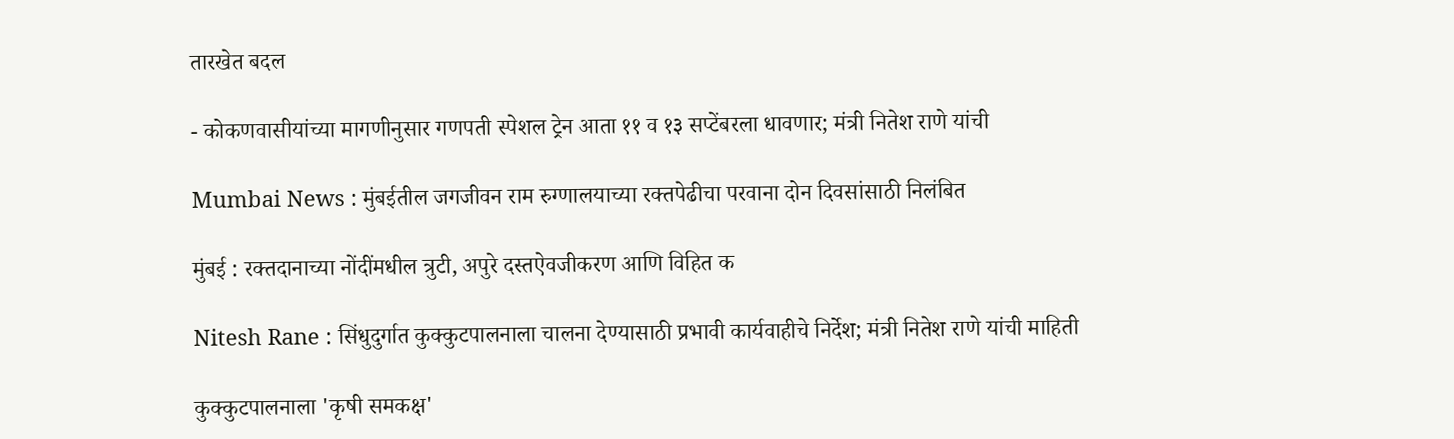तारखेत बदल

- कोकणवासीयांच्या मागणीनुसार गणपती स्पेशल ट्रेन आता ११ व १३ सप्टेंबरला धावणार; मंत्री नितेश राणे यांची

Mumbai News : मुंबईतील जगजीवन राम रुग्णालयाच्या रक्तपेढीचा परवाना दोन दिवसांसाठी निलंबित

मुंबई : रक्तदानाच्या नोंदींमधील त्रुटी, अपुरे दस्तऐवजीकरण आणि विहित क

Nitesh Rane : सिंधुदुर्गात कुक्कुटपालनाला चालना देण्यासाठी प्रभावी कार्यवाहीचे निर्देश; मंत्री नितेश राणे यांची माहिती

कुक्कुटपालनाला 'कृषी समकक्ष'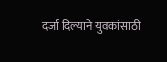दर्जा दिल्याने युवकांसाठी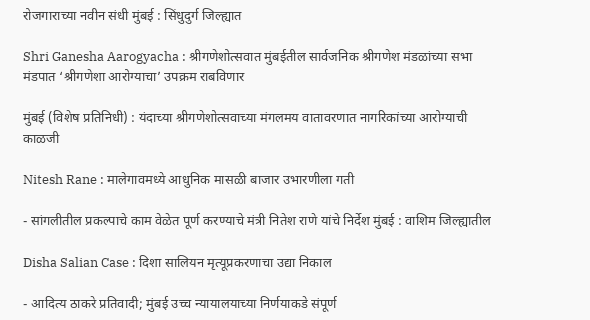रोजगाराच्या नवीन संधी मुंबई : सिंधुदुर्ग जिल्ह्यात

Shri Ganesha Aarogyacha : श्रीगणेशोत्सवात मुंबईतील सार्वजनिक श्रीगणेश मंडळांच्या सभा मंडपात ‘श्रीगणेशा आरोग्याचा’ उपक्रम राबविणार

मुंबई (विशेष प्रतिनिधी) : यंदाच्या श्रीगणेशोत्सवाच्या मंगलमय वातावरणात नागरिकांच्या आरोग्याची काळजी

Nitesh Rane : मालेगावमध्ये आधुनिक मासळी बाजार उभारणीला गती

- सांगलीतील प्रकल्पाचे काम वेळेत पूर्ण करण्याचे मंत्री नितेश राणे यांचे निर्देश मुंबई : वाशिम जिल्ह्यातील

Disha Salian Case : दिशा सालियन मृत्यूप्रकरणाचा उद्या निकाल

- आदित्य ठाकरे प्रतिवादी; मुंबई उच्च न्यायालयाच्या निर्णयाकडे संपूर्ण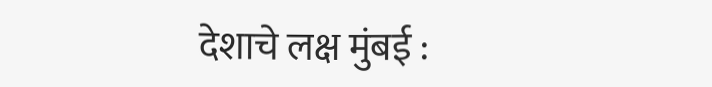देशाचे लक्ष मुंबई :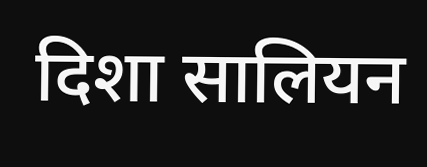दिशा सालियन